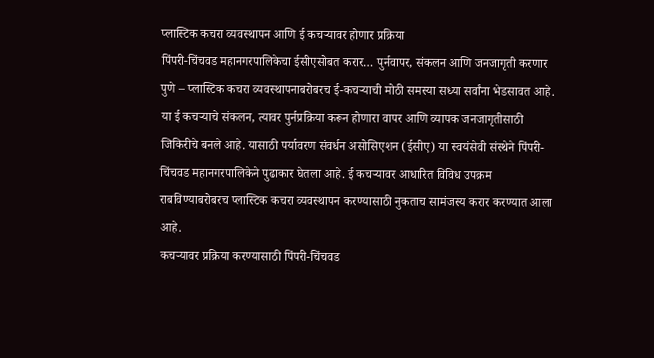प्लास्टिक कचरा व्यवस्थापन आणि ई कचऱ्यावर होणार प्रक्रिया
पिंपरी-चिंचवड महानगरपालिकेचा ईसीएसोबत करार… पुर्नवापर, संकलन आणि जनजागृती करणार
पुणे – प्लास्टिक कचरा व्यवस्थापनाबरोबरच ई-कचऱ्याची मोठी समस्या सध्या सर्वांना भेडसावत आहे. या ई कचऱ्याचे संकलन, त्यावर पुर्नप्रक्रिया करून होणारा वापर आणि व्यापक जनजागृतीसाठी जिकिरीचे बनले आहे. यासाठी पर्यावरण संवर्धन असोसिएशन (ईसीए) या स्वयंसेवी संस्थेने पिंपरी-चिंचवड महानगरपालिकेने पुढाकार घेतला आहे. ई कचऱ्यावर आधारित विविध उपक्रम राबविण्याबरोबरच प्लास्टिक कचरा व्यवस्थापन करण्यासाठी नुकताच सामंजस्य करार करण्यात आला आहे.
कचऱ्यावर प्रक्रिया करण्यासाठी पिंपरी-चिंचवड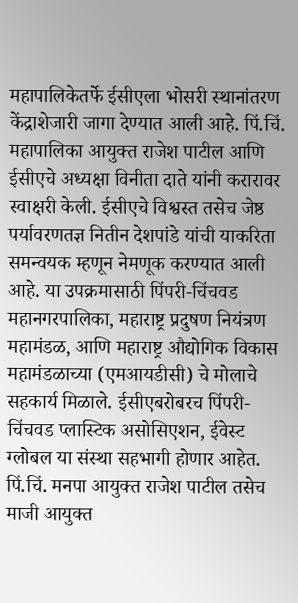महापालिकेतर्फे ईसीएला भोसरी स्थानांतरण केंद्राशेजारी जागा देण्यात आली आहे. पिं.चिं. महापालिका आयुक्त राजेश पाटील आणि ईसीएचे अध्यक्षा विनीता दाते यांनी करारावर स्वाक्षरी केली. ईसीएचे विश्वस्त तसेच जेष्ठ पर्यावरणतज्ञ नितीन देशपांडे यांची याकरिता समन्वयक म्हणून नेमणूक करण्यात आली आहे. या उपक्रमासाठी पिंपरी-चिंचवड महानगरपालिका, महाराष्ट्र प्रदुषण नियंत्रण महामंडळ, आणि महाराष्ट्र औद्योगिक विकास महामंडळाच्या (एमआयडीसी) चे मोलाचे सहकार्य मिळाले. ईसीएबरोबरच पिंपरी-चिंचवड प्लास्टिक असोसिएशन, ईवेस्ट ग्लोबल या संस्था सहभागी होणार आहेत. पिं.चिं. मनपा आयुक्त राजेश पाटील तसेच माजी आयुक्त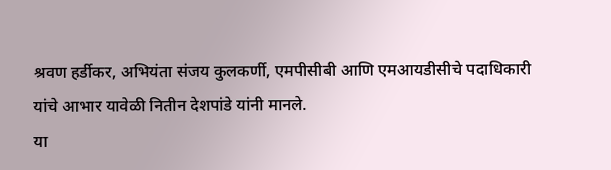श्रवण हर्डीकर, अभियंता संजय कुलकर्णी, एमपीसीबी आणि एमआयडीसीचे पदाधिकारी यांचे आभार यावेळी नितीन देशपांडे यांनी मानले.
या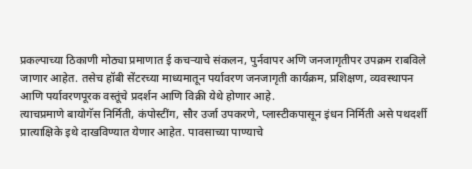प्रकल्पाच्या ठिकाणी मोठ्या प्रमाणात ई कचऱ्याचे संकलन, पुर्नवापर अणि जनजागृतीपर उपक्रम राबविले जाणार आहेत. तसेच हॉबी सेंटरच्या माध्यमातून पर्यावरण जनजागृती कार्यक्रम, प्रशिक्षण, व्यवस्थापन आणि पर्यावरणपूरक वस्तूंचे प्रदर्शन आणि विक्री येथे होणार आहे.
त्याचप्रमाणे बायोगॅस निर्मिती, कंपोस्टींग, सौर उर्जा उपकरणे, प्लास्टीकपासून इंधन निर्मिती असे पथदर्शी प्रात्याक्षिके इथे दाखविण्यात येणार आहेत. पावसाच्या पाण्याचे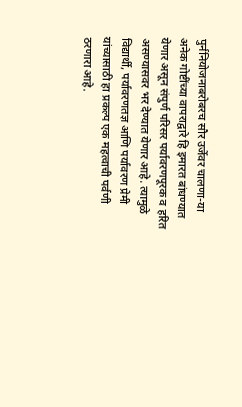पुर्ननियोजनाबरोबरच सौर उर्जेवर चालणा-या अनेक गोष्टींच्या वापराद्वारे हि इमारत बांधण्यात येणार असून संपुर्ण परिसर पर्यावरणपूरक व हरित असण्यासवर भर देण्यात येणार आहे. त्यामुळे विद्यार्थी, पर्यावरणतज्ञ आणि पर्यावरण प्रेमी यांच्यासाठी हा प्रकल्प एक महत्वाची पर्वणी ठरणारा आहे.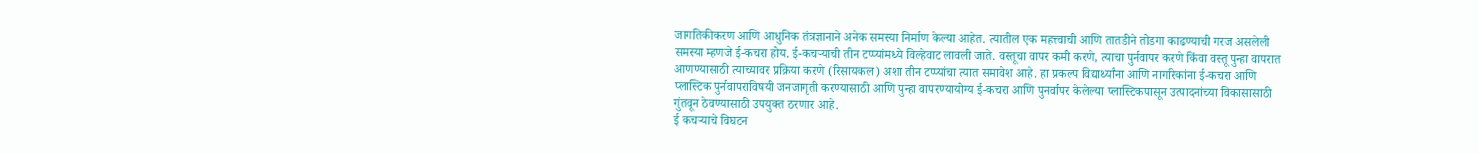जागतिकीकरण आणि आधुनिक तंत्रज्ञानाने अनेक समस्या निर्माण केल्या आहेत. त्यातील एक महत्त्वाची आणि तातडीने तोडगा काढण्याची गरज असलेली समस्या म्हणजे ई-कचरा होय. ई-कचऱ्याची तीन टप्प्यांमध्ये विल्हेवाट लावली जाते. वस्तूचा वापर कमी करणे, त्याचा पुर्नवापर करणे किंवा वस्तू पुन्हा वापरात आणण्यासाठी त्याच्यावर प्रक्रिया करणे (रिसायकल) अशा तीन टप्प्यांचा त्यात समावेश आहे. हा प्रकल्प विद्यार्थ्यांना आणि नागरिकांना ई-कचरा आणि प्लास्टिक पुर्नवापराविषयी जनजागृती करण्यासाठी आणि पुन्हा वापरण्यायोग्य ई-कचरा आणि पुनर्वापर केलेल्या प्लास्टिकपासून उत्पादनांच्या विकासासाठी गुंतवून ठेवण्यासाठी उपयुक्त ठरणार आहे.
ई कचऱ्याचे विघटन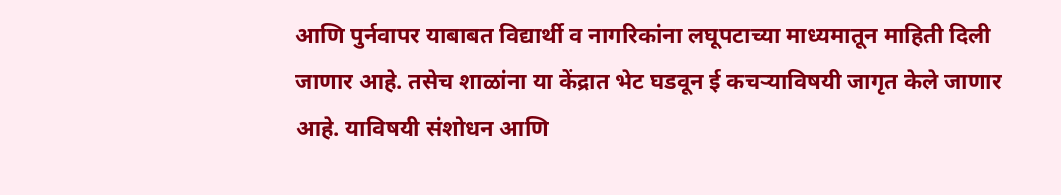आणि पुर्नवापर याबाबत विद्यार्थी व नागरिकांना लघूपटाच्या माध्यमातून माहिती दिली जाणार आहे. तसेच शाळांना या केंद्रात भेट घडवून ई कचऱ्याविषयी जागृत केले जाणार आहे. याविषयी संशोधन आणि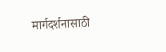मार्गदर्शनासाठी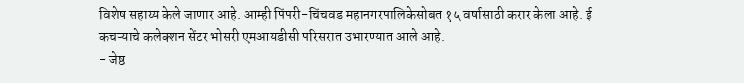विशेष सहाय्य केले जाणार आहे. आम्ही पिंपरी-चिंचवड महानगरपालिकेसोबत १५ वर्षासाठी करार केला आहे. ई कचऱ्याचे कलेक्शन सेंटर भोसरी एमआयडीसी परिसरात उभारण्यात आले आहे.
- जेष्ठ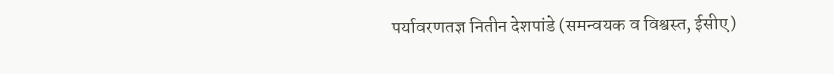पर्यावरणतज्ञ नितीन देशपांडे (समन्वयक व विश्वस्त, ईसीए)